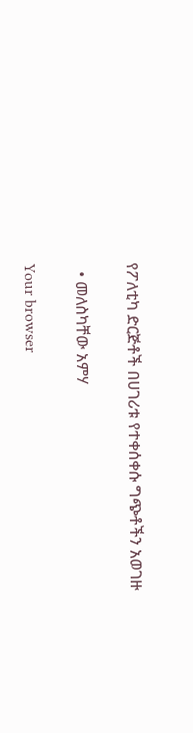የፖለቲካ ድርጅቶች በሀገሪቱ የተቀሰቀሱ ግጭቶችን አወገዙ

  • መለስካቸው አምሃ

Your browser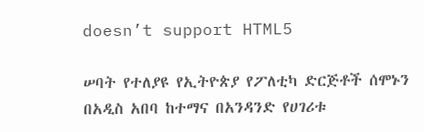doesn’t support HTML5

ሠባት የተለያዩ የኢትዮጵያ የፖለቲካ ድርጅቶች ሰሞኑን በአዲስ አበባ ከተማና በአንዳንድ የሀገሪቱ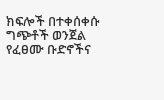ክፍሎች በተቀሰቀሱ ግጭቶች ወንጀል የፈፀሙ ቡድኖችና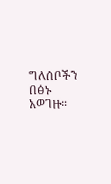ግለሰቦችን በፅኑ አወገዙ።